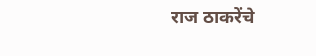राज ठाकरेंचे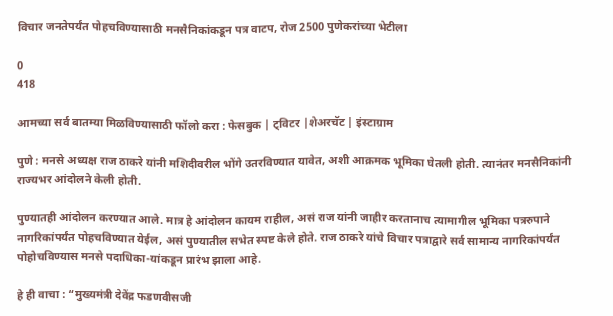विचार जनतेपर्यंत पोहचविण्यासाठी मनसैनिकांकडून पत्र वाटप, रोज 2500 पुणेकरांच्या भेटीला

0
418

आमच्या सर्व बातम्या मिळविण्यासाठी फॉलो करा : फेसबुक | ट्विटर |शेअरचॅट | इंस्टाग्राम

पुणे : मनसे अध्यक्ष राज ठाकरे यांनी मशिदीवरील भोंगे उतरविण्यात यावेत, अशी आक्रमक भूमिका घेतली होती. त्यानंतर मनसैनिकांनी राज्यभर आंदोलने केली होती.

पुण्यातही आंदोलन करण्यात आले. मात्र हे आंदोलन कायम राहील, असं राज यांनी जाहीर करतानाच त्यामागील भूमिका पत्ररुपाने नागरिकांपर्यंत पोहचविण्यात येईल, असं पुण्यातील सभेत स्पष्ट केले होते. राज ठाकरे यांचे विचार पत्राद्वारे सर्व सामान्य नागरिकांपर्यंत पोहोचविण्यास मनसे पदाधिका-यांकडून प्रारंभ झाला आहे.

हे ही वाचा : “मुख्यमंत्री देवेंद्र फडणवीसजी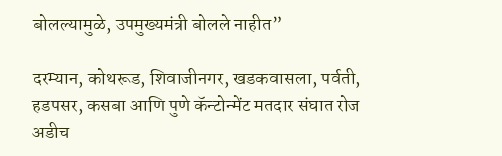बोलल्यामुळे, उपमुख्यमंत्री बोलले नाहीत”

दरम्यान, कोथरूड, शिवाजीनगर, खडकवासला, पर्वती, हडपसर, कसबा आणि पुणे कॅन्टोन्मेंट मतदार संघात रोज अडीच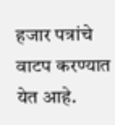हजार पत्रांचे वाटप करण्यात येत आहे.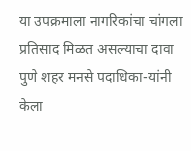या उपक्रमाला नागरिकांचा चांगला प्रतिसाद मिळत असल्याचा दावा पुणे शहर मनसे पदाधिका-यांनी केला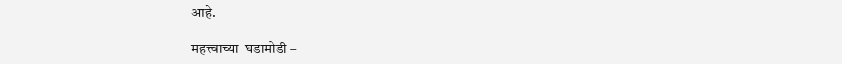आहे.

महत्त्वाच्या  घडामोडी –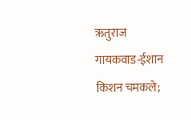ऋतुराज गायकवाड-ईशान किशन चमकले;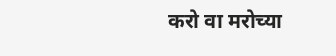करो वा मरोच्या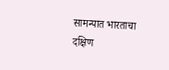सामन्यात भारताचा दक्षिण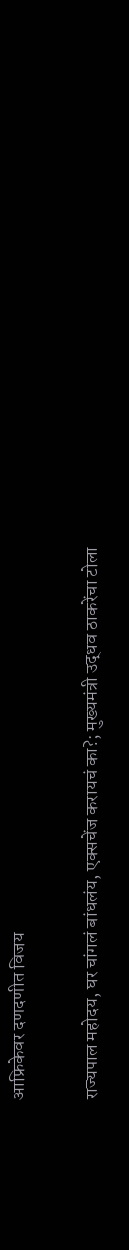आफ्रिकेवर दणदणीत विजय

राज्यपाल महोदय, घर चांगलं बांधलंय, एक्सचेंज करायचं का?; मुख्यमंत्री उद्धव ठाकरेंचा टोला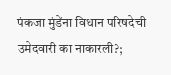पंकजा मुंडेंना विधान परिषदेची उमेदवारी का नाकारली?;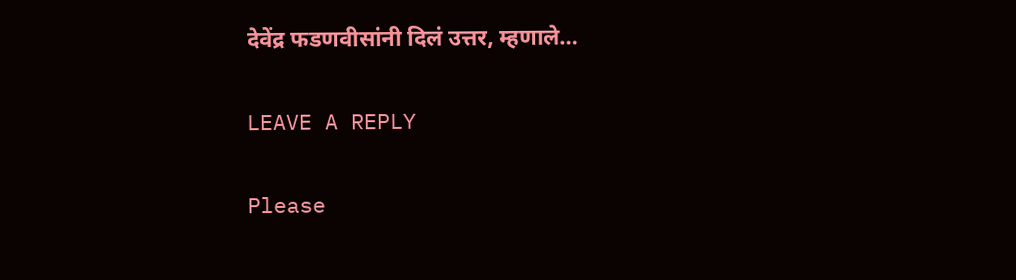देवेंद्र फडणवीसांनी दिलं उत्तर, म्हणाले…

LEAVE A REPLY

Please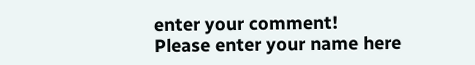enter your comment!
Please enter your name here